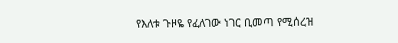የእለቱ ጉዞዬ የፈለገው ነገር ቢመጣ የሚሰረዝ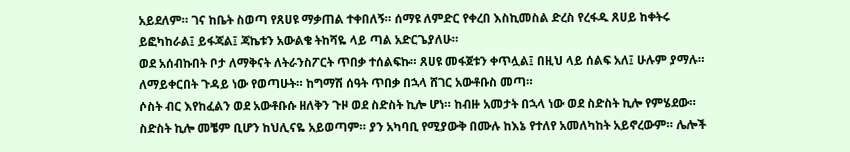አይደለም። ገና ከቤት ስወጣ የጸሀዩ ማቃጠል ተቀበለኝ። ሰማዩ ለምድር የቀረበ እስኪመስል ድረስ የረፋዱ ጸሀይ ከቀትሩ ይፎካከራል፤ ይፋጃል፤ ጃኬቱን አውልቄ ትከሻዬ ላይ ጣል አድርጌያለሁ።
ወደ አሰብኩበት ቦታ ለማቅናት ለትራንስፖርት ጥበቃ ተሰልፍኩ። ጸሀዩ መፋጀቱን ቀጥሏል፤ በዚህ ላይ ሰልፍ አለ፤ ሁሉም ያማሉ። ለማይቀርበት ጉዳይ ነው የወጣሁት። ከግማሽ ሰዓት ጥበቃ በኋላ ሸገር አውቶቡስ መጣ።
ሶስት ብር እየከፈልን ወደ አውቶቡሱ ዘለቅን ጉዞ ወደ ስድስት ኪሎ ሆነ። ከብዙ አመታት በኋላ ነው ወደ ስድስት ኪሎ የምሄደው። ስድስት ኪሎ መቼም ቢሆን ከህሊናዬ አይወጣም። ያን አካባቢ የሚያውቅ በሙሉ ከእኔ የተለየ አመለካከት አይኖረውም። ሌሎች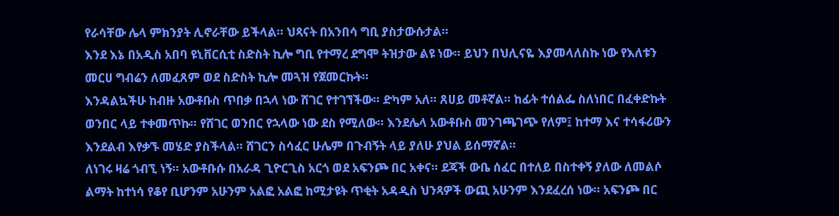የራሳቸው ሌላ ምክንያት ሊኖራቸው ይችላል። ህጻናት በአንበሳ ግቢ ያስታውሱታል።
እንደ እኔ በአዲስ አበባ ዩኒቨርሲቲ ስድስት ኪሎ ግቢ የተማረ ደግሞ ትዝታው ልዩ ነው። ይህን በህሊናዬ እያመላለስኩ ነው የእለቱን መርሀ ግብሬን ለመፈጸም ወደ ስድስት ኪሎ መጓዝ የጀመርኩት።
እንዳልኳችሁ ከብዙ አውቶቡስ ጥበቃ በኋላ ነው ሸገር የተገኘችው። ድካም አለ። ጸሀይ መቶኛል። ከፊት ተሰልፌ ስለነበር በፈቀድኩት ወንበር ላይ ተቀመጥኩ። የሸገር ወንበር የኋላው ነው ደስ የሚለው። እንደሌላ አውቶቡስ መንገጫገጭ የለም፤ ከተማ እና ተሳፋሪውን እንደልብ እየቃኙ መሄድ ያስችላል። ሸገርን ስሳፈር ሁሌም በጉብኝት ላይ ያለሁ ያህል ይሰማኛል።
ለነገሩ ዛሬ ጎብኚ ነኝ። አውቶቡሱ በአራዳ ጊዮርጊስ አርጎ ወደ አፍንጮ በር አቀና። ደጃች ውቤ ሰፈር በተለይ በስተቀኝ ያለው ለመልሶ ልማት ከተነሳ የቆየ ቢሆንም አሁንም አልፎ አልፎ ከሚታዩት ጥቂት አዳዲስ ህንጻዎች ውጪ አሁንም እንደፈረሰ ነው። አፍንጮ በር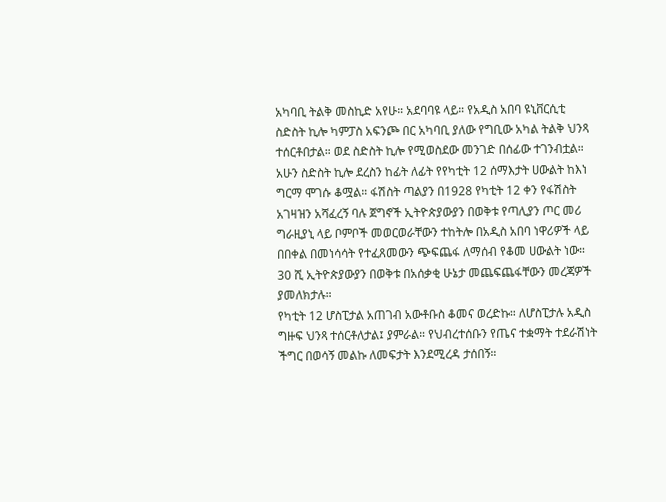አካባቢ ትልቅ መስኪድ አየሁ። አደባባዩ ላይ። የአዲስ አበባ ዩኒቨርሲቲ ስድስት ኪሎ ካምፓስ አፍንጮ በር አካባቢ ያለው የግቢው አካል ትልቅ ህንጻ ተሰርቶበታል። ወደ ስድስት ኪሎ የሚወስደው መንገድ በሰፊው ተገንብቷል።
አሁን ስድስት ኪሎ ደረስን ከፊት ለፊት የየካቲት 12 ሰማእታት ሀውልት ከእነ ግርማ ሞገሱ ቆሟል። ፋሽስት ጣልያን በ1928 የካቲት 12 ቀን የፋሽስት አገዛዝን አሻፈረኝ ባሉ ጀግኖች ኢትዮጵያውያን በወቅቱ የጣሊያን ጦር መሪ ግራዚያኒ ላይ ቦምቦች መወርወራቸውን ተከትሎ በአዲስ አበባ ነዋሪዎች ላይ በበቀል በመነሳሳት የተፈጸመውን ጭፍጨፋ ለማሰብ የቆመ ሀውልት ነው። 30 ሺ ኢትዮጵያውያን በወቅቱ በአሰቃቂ ሁኔታ መጨፍጨፋቸውን መረጃዎች ያመለክታሉ።
የካቲት 12 ሆስፒታል አጠገብ አውቶቡስ ቆመና ወረድኩ። ለሆስፒታሉ አዲስ ግዙፍ ህንጻ ተሰርቶለታል፤ ያምራል። የህብረተሰቡን የጤና ተቋማት ተደራሽነት ችግር በወሳኝ መልኩ ለመፍታት እንደሚረዳ ታሰበኝ።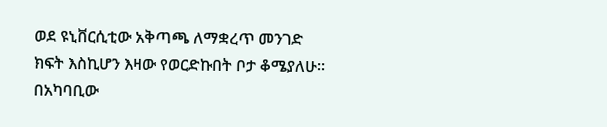ወደ ዩኒቨርሲቲው አቅጣጫ ለማቋረጥ መንገድ ክፍት እስኪሆን እዛው የወርድኩበት ቦታ ቆሜያለሁ። በአካባቢው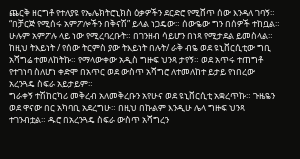ጨርቅ ዘርግቶ የተለያዩ የኤሌክትሮኒክስ ዕቃዎችን ደርድሮ የሚሸጥ ሰው እንዳለ ገባኝ። “በቻርጅ የሚሰሩ አምፖሎችን በቅናሽ” ይላል ነጋዴው። ሰውዬው ግን በሰዎች ተከቧል። ሁሉም አምፖሉ ላይ ነው የሚረባረቡት። በገንዘብ ሳይሆን በነጻ የሚታደል ይመስላል።
ከዚህ ትእይነት / የሰው ትርምስ ያው ትእይነት በሉት/ ራቅ ብዬ ወደ ዩኒቨርሲቲው ግቢ አሻግሬ ተመለከትኩ። የማላውቀው አዲስ ግዙፍ ህንጻ ታየኝ። ወደ አጥሩ ተጠግቶ የተገነባ ስለሆነ ቀድሞ በአጥር ወደ ውስጥ አሻግሮ ለተመለከተ ይታይ የነበረው አረንጓዴ ስፍራ አይታይም።
ግራቀኝ ተሽከርካሪ መቅረብ አለመቅረቡን አየሁና ወደ ዩኒቨርሲቲ አቋረጥኩ። ጉዜዬን ወደ ዋናው በር አካባቢ አደረግሁ። በዚህ በኩልም እንዲሁ ሌላ ግዙፍ ህንጻ ተገንብቷል። ዱሮ በአረንጓዴ ስፍራ ውስጥ አሻግረን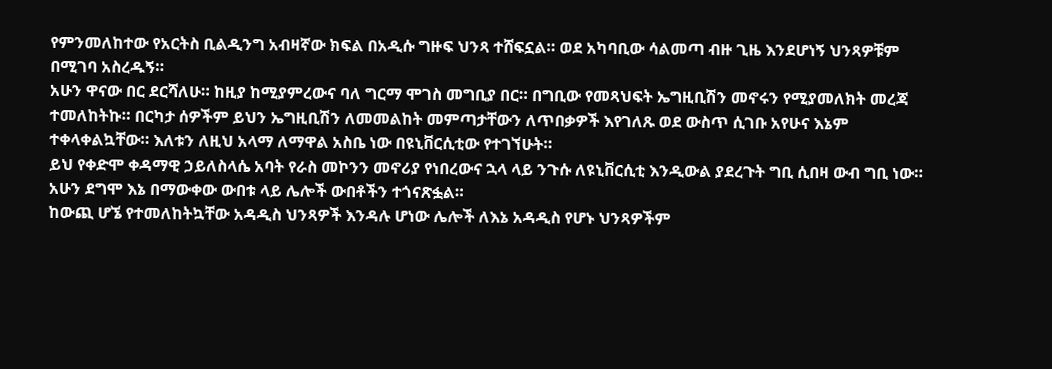የምንመለከተው የአርትስ ቢልዲንግ አብዛኛው ክፍል በአዲሱ ግዙፍ ህንጻ ተሸፍኗል። ወደ አካባቢው ሳልመጣ ብዙ ጊዜ እንደሆነኝ ህንጻዎቹም በሚገባ አስረዱኝ።
አሁን ዋናው በር ደርሻለሁ። ከዚያ ከሚያምረውና ባለ ግርማ ሞገስ መግቢያ በር። በግቢው የመጻህፍት ኤግዚቢሽን መኖሩን የሚያመለክት መረጃ ተመለከትኩ። በርካታ ሰዎችም ይህን ኤግዚቢሽን ለመመልከት መምጣታቸውን ለጥበቃዎች እየገለጹ ወደ ውስጥ ሲገቡ አየሁና እኔም ተቀላቀልኳቸው። እለቱን ለዚህ አላማ ለማዋል አስቤ ነው በዩኒቨርሲቲው የተገኘሁት።
ይህ የቀድሞ ቀዳማዊ ኃይለስላሴ አባት የራስ መኮንን መኖሪያ የነበረውና ኋላ ላይ ንጉሱ ለዩኒቨርሲቲ እንዲውል ያደረጉት ግቢ ሲበዛ ውብ ግቢ ነው። አሁን ደግሞ እኔ በማውቀው ውበቱ ላይ ሌሎች ውበቶችን ተጎናጽፏል።
ከውጪ ሆኜ የተመለከትኳቸው አዳዲስ ህንጻዎች እንዳሉ ሆነው ሌሎች ለእኔ አዳዲስ የሆኑ ህንጻዎችም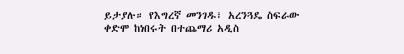ይታያሉ። የእግረኛ መንገዱ፣ አረንጓዴ ስፍራው ቀድሞ ከነበሩት በተጨማሪ አዲስ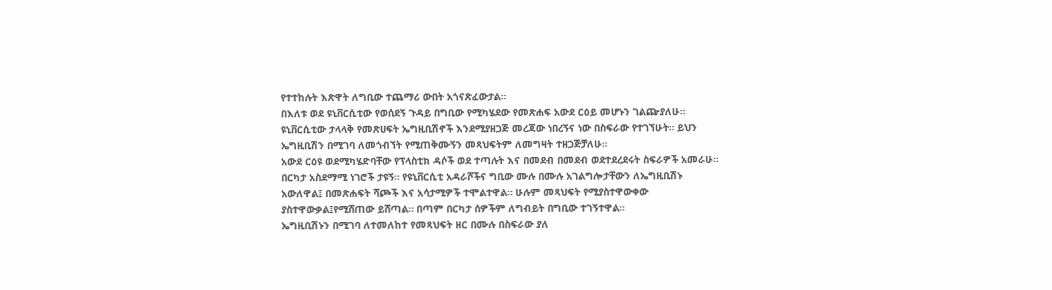የተተከሉት እጽዋት ለግቢው ተጨማሪ ውበት አጎናጽፈውታል።
በእለቱ ወደ ዩኒቨርሲቲው የወሰደኝ ጉዳይ በግቢው የሚካሄደው የመጽሐፍ አውደ ርዕይ መሆኑን ገልጬያለሁ። ዩኒቨርሲቲው ታላላቅ የመጽሀፍት ኤግዚቢሽኖች እንደሚያዘጋጅ መረጃው ነበረኝና ነው በስፍራው የተገኘሁት። ይህን ኤግዚቢሽን በሚገባ ለመጎብኘት የሚጠቅሙኝን መጻህፍትም ለመግዛት ተዘጋጅቻለሁ።
አውደ ርዕዩ ወደሚካሄድባቸው የፕላስቲክ ዳሶች ወደ ተጣሉት እና በመደብ በመደብ ወደተደረደሩት ስፍራዎች አመራሁ። በርካታ አስደማሚ ነገሮች ታዩኝ። የዩኒቨርሲቲ አዳራሾችና ግቢው ሙሉ በሙሉ አገልግሎታቸውን ለኤግዚቢሽኑ አውለዋል፤ በመጽሐፍት ሻጮች እና አሳታሚዎች ተሞልተዋል። ሁሉም መጻህፍት የሚያስተዋውቀው ያስተዋውቃል፤የሚሸጠው ይሸጣል። በጣም በርካታ ሰዎችም ለግብይት በግቢው ተገኝተዋል።
ኤግዚቢሽኑን በሚገባ ለተመለከተ የመጻህፍት ዘር በሙሉ በስፍራው ያለ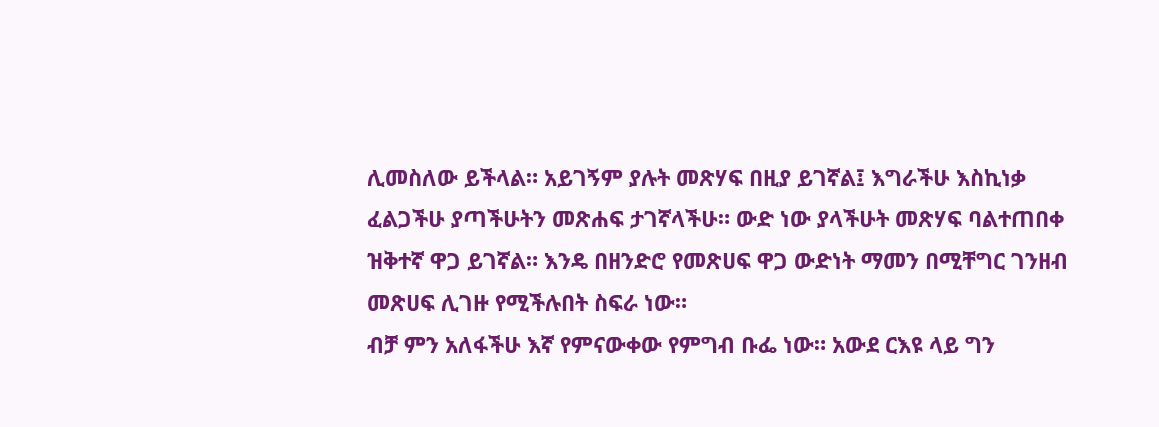ሊመስለው ይችላል። አይገኝም ያሉት መጽሃፍ በዚያ ይገኛል፤ እግራችሁ እስኪነቃ ፈልጋችሁ ያጣችሁትን መጽሐፍ ታገኛላችሁ። ውድ ነው ያላችሁት መጽሃፍ ባልተጠበቀ ዝቅተኛ ዋጋ ይገኛል። እንዴ በዘንድሮ የመጽሀፍ ዋጋ ውድነት ማመን በሚቸግር ገንዘብ መጽሀፍ ሊገዙ የሚችሉበት ስፍራ ነው።
ብቻ ምን አለፋችሁ እኛ የምናውቀው የምግብ ቡፌ ነው። አውደ ርእዩ ላይ ግን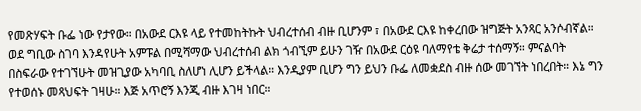የመጽሃፍት ቡፌ ነው የታየው። በአውደ ርእዩ ላይ የተመከትኩት ህብረተሰብ ብዙ ቢሆንም ፣ በአውደ ርእዩ ከቀረበው ዝግጅት አንጻር አንሶብኛል። ወደ ግቢው ስገባ እንዳየሁት አምፑል በሚሻማው ህብረተሰብ ልክ ጎብኚም ይሁን ገዥ በአውደ ርዕዩ ባለማየቴ ቅሬታ ተሰማኝ። ምናልባት በስፍራው የተገኘሁት መዝጊያው አካባቢ ስለሆነ ሊሆን ይችላል። እንዲያም ቢሆን ግን ይህን ቡፌ ለመቋደስ ብዙ ሰው መገኘት ነበረበት። እኔ ግን የተወሰኑ መጻህፍት ገዛሁ። እጅ አጥሮኝ እንጂ ብዙ እገዛ ነበር።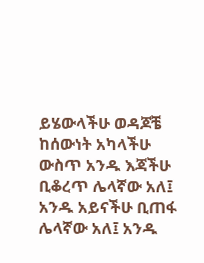ይሄውላችሁ ወዳጆቼ ከሰውነት አካላችሁ ውስጥ አንዱ እጃችሁ ቢቆረጥ ሌላኛው አለ፤ አንዱ አይናችሁ ቢጠፋ ሌላኛው አለ፤ አንዱ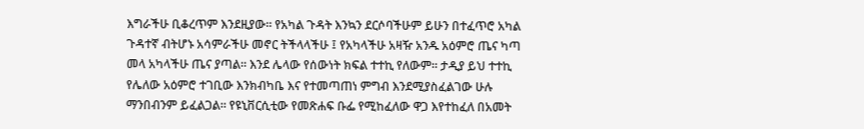እግራችሁ ቢቆረጥም እንደዚያው። የአካል ጉዳት እንኳን ደርሶባችሁም ይሁን በተፈጥሮ አካል ጉዳተኛ ብትሆኑ አሳምራችሁ መኖር ትችላላችሁ ፤ የአካላችሁ አዛዥ አንዱ አዕምሮ ጤና ካጣ መላ አካላችሁ ጤና ያጣል። እንደ ሌላው የሰውነት ክፍል ተተኪ የለውም። ታዲያ ይህ ተተኪ የሌለው አዕምሮ ተገቢው እንክብካቤ እና የተመጣጠነ ምግብ እንደሚያስፈልገው ሁሉ ማንበብንም ይፈልጋል። የዩኒቨርሲቲው የመጽሐፍ ቡፌ የሚከፈለው ዋጋ እየተከፈለ በአመት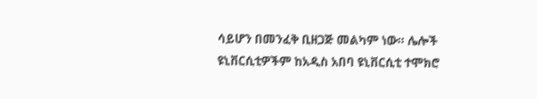ሳይሆን በመንፈቅ ቢዘጋጅ መልካም ነው። ሌሎች ዩኒቨርሲቲዎችም ከአዲስ አበባ ዩኒቨርሲቲ ተሞክሮ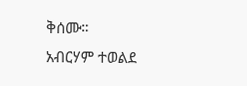ቅሰሙ።
አብርሃም ተወልደ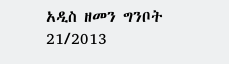አዲስ ዘመን ግንቦት 21/2013